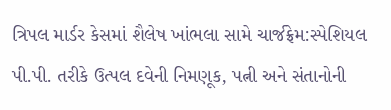ત્રિપલ માર્ડર કેસમાં શૈલેષ ખાંભલા સામે ચાર્જફ્રેમ:સ્પેશિયલ પી.પી. તરીકે ઉત્પલ દવેની નિમણૂક, પત્ની અને સંતાનોની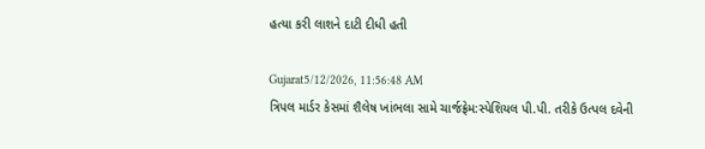હત્યા કરી લાશને દાટી દીધી હતી

Gujarat5/12/2026, 11:56:48 AM
ત્રિપલ માર્ડર કેસમાં શૈલેષ ખાંભલા સામે ચાર્જફ્રેમ:સ્પેશિયલ પી.પી. તરીકે ઉત્પલ દવેની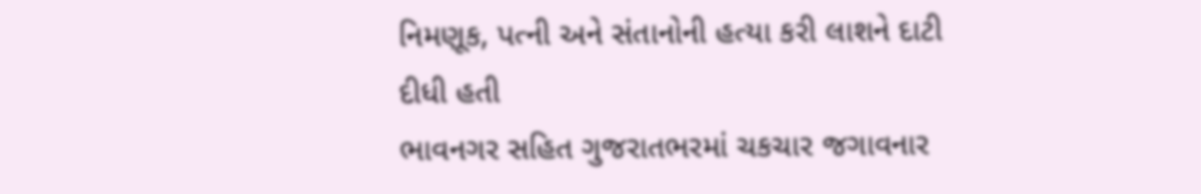નિમણૂક, પત્ની અને સંતાનોની હત્યા કરી લાશને દાટી દીધી હતી
ભાવનગર સહિત ગુજરાતભરમાં ચકચાર જગાવનાર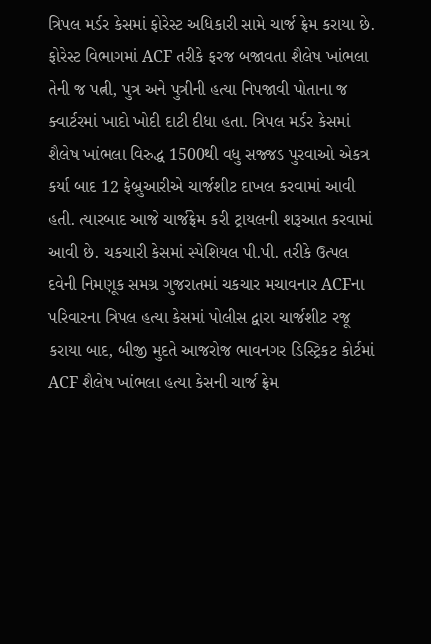ત્રિપલ મર્ડર કેસમાં ફોરેસ્ટ અધિકારી સામે ચાર્જ ફ્રેમ કરાયા છે. ફોરેસ્ટ વિભાગમાં ACF તરીકે ફરજ બજાવતા શૈલેષ ખાંભલા તેની જ પત્ની, પુત્ર અને પુત્રીની હત્યા નિપજાવી પોતાના જ ક્વાર્ટરમાં ખાદો ખોદી દાટી દીધા હતા. ત્રિપલ મર્ડર કેસમાં શૈલેષ ખાંભલા વિરુદ્ધ 1500થી વધુ સજ્જડ પુરવાઓ એકત્ર કર્યા બાદ 12 ફેબ્રુઆરીએ ચાર્જશીટ દાખલ કરવામાં આવી હતી. ત્યારબાદ આજે ચાર્જફ્રેમ કરી ટ્રાયલની શરૂઆત કરવામાં આવી છે. ચકચારી કેસમાં સ્પેશિયલ પી.પી. તરીકે ઉત્પલ દવેની નિમણૂક સમગ્ર ગુજરાતમાં ચકચાર મચાવનાર ACFના પરિવારના ત્રિપલ હત્યા કેસમાં પોલીસ દ્વારા ચાર્જશીટ રજૂ કરાયા બાદ, બીજી મુદતે આજરોજ ભાવનગર ડિસ્ટ્રિકટ કોર્ટમાં ACF શૈલેષ ખાંભલા હત્યા કેસની ચાર્જ ફ્રેમ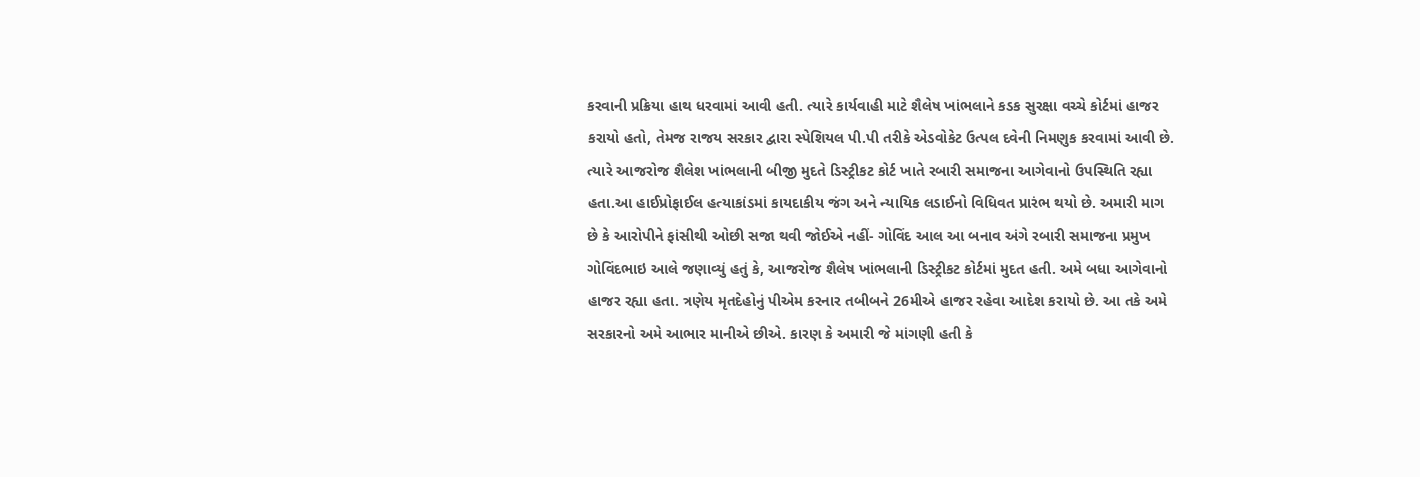કરવાની પ્રક્રિયા હાથ ધરવામાં આવી હતી. ત્યારે કાર્યવાહી માટે શૈલેષ ખાંભલાને કડક સુરક્ષા વચ્ચે કોર્ટમાં હાજર કરાયો હતો, તેમજ રાજય સરકાર દ્વારા સ્પેશિયલ પી.પી તરીકે એડવોકેટ ઉત્પલ દવેની નિમણુક કરવામાં આવી છે. ત્યારે આજરોજ શૈલેશ ખાંભલાની બીજી મુદતે ડિસ્ટ્રીકટ કોર્ટ ખાતે રબારી સમાજના આગેવાનો ઉપસ્થિતિ રહ્યા હતા.આ હાઈપ્રોફાઈલ હત્યાકાંડમાં કાયદાકીય જંગ અને ન્યાયિક લડાઈનો વિધિવત પ્રારંભ થયો છે. અમારી માગ છે કે આરોપીને ફાંસીથી ઓછી સજા થવી જોઈએ નહીં- ગોવિંદ આલ આ બનાવ અંગે રબારી સમાજના પ્રમુખ ગોવિંદભાઇ આલે જણાવ્યું હતું કે, આજરોજ શૈલેષ ખાંભલાની ડિસ્ટ્રીકટ કોર્ટમાં મુદત હતી. અમે બધા આગેવાનો હાજર રહ્યા હતા. ત્રણેય મૃતદેહોનું પીએમ કરનાર તબીબને 26મીએ હાજર રહેવા આદેશ કરાયો છે. આ તકે અમે સરકારનો અમે આભાર માનીએ છીએ. કારણ કે અમારી જે માંગણી હતી કે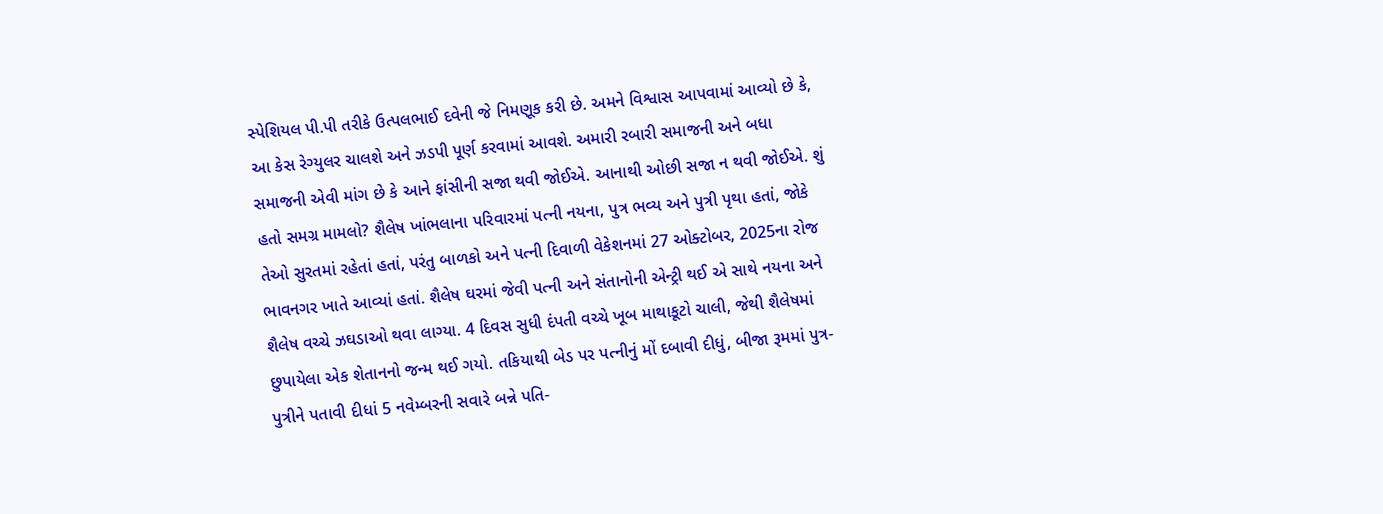સ્પેશિયલ પી.પી તરીકે ઉત્પલભાઈ દવેની જે નિમણૂક કરી છે. અમને વિશ્વાસ આપવામાં આવ્યો છે કે, આ કેસ રેગ્યુલર ચાલશે અને ઝડપી પૂર્ણ કરવામાં આવશે. અમારી રબારી સમાજની અને બધા સમાજની એવી માંગ છે કે આને ફાંસીની સજા થવી જોઈએ. આનાથી ઓછી સજા ન થવી જોઈએ. શું હતો સમગ્ર મામલો? શૈલેષ ખાંભલાના પરિવારમાં પત્ની નયના, પુત્ર ભવ્ય અને પુત્રી પૃથા હતાં, જોકે તેઓ સુરતમાં રહેતાં હતાં, પરંતુ બાળકો અને પત્ની દિવાળી વેકેશનમાં 27 ઓક્ટોબર, 2025ના રોજ ભાવનગર ખાતે આવ્યાં હતાં. શૈલેષ ઘરમાં જેવી પત્ની અને સંતાનોની એન્ટ્રી થઈ એ સાથે નયના અને શૈલેષ વચ્ચે ઝઘડાઓ થવા લાગ્યા. 4 દિવસ સુધી દંપતી વચ્ચે ખૂબ માથાકૂટો ચાલી, જેથી શૈલેષમાં છુપાયેલા એક શેતાનનો જન્મ થઈ ગયો. તકિયાથી બેડ પર પત્નીનું મોં દબાવી દીધું, બીજા રૂમમાં પુત્ર-પુત્રીને પતાવી દીધાં 5 નવેમ્બરની સવારે બન્ને પતિ-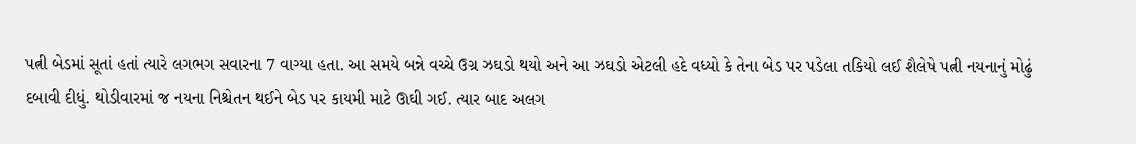પત્ની બેડમાં સૂતાં હતાં ત્યારે લગભગ સવારના 7 વાગ્યા હતા. આ સમયે બન્ને વચ્ચે ઉગ્ર ઝઘડો થયો અને આ ઝઘડો એટલી હદે વધ્યો કે તેના બેડ પર પડેલા તકિયો લઈ શૈલેષે પત્ની નયનાનું મોઢું દબાવી દીધું. થોડીવારમાં જ નયના નિશ્ચેતન થઈને બેડ પર કાયમી માટે ઊઘી ગઈ. ત્યાર બાદ અલગ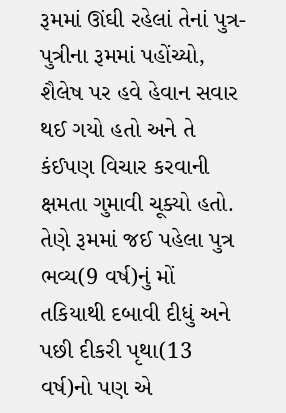રૂમમાં ઊંઘી રહેલાં તેનાં પુત્ર-પુત્રીના રૂમમાં પહોંચ્યો, શૈલેષ પર હવે હેવાન સવાર થઈ ગયો હતો અને તે કંઈપણ વિચાર કરવાની ક્ષમતા ગુમાવી ચૂક્યો હતો. તેણે રૂમમાં જઈ પહેલા પુત્ર ભવ્ય(9 વર્ષ)નું મોં તકિયાથી દબાવી દીધું અને પછી દીકરી પૃથા(13 વર્ષ)નો પણ એ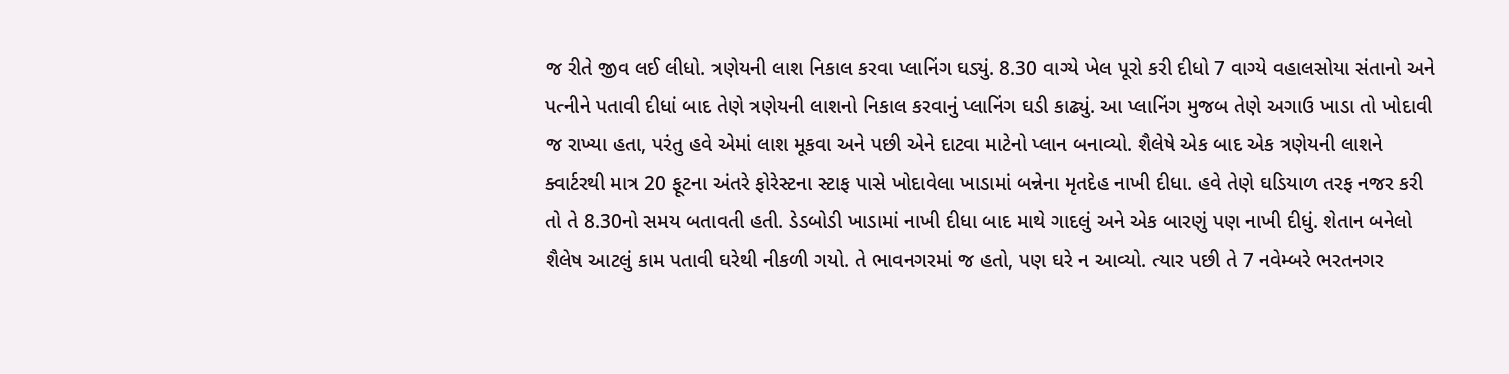જ રીતે જીવ લઈ લીધો. ત્રણેયની લાશ નિકાલ કરવા પ્લાનિંગ ઘડ્યું. 8.30 વાગ્યે ખેલ પૂરો કરી દીધો 7 વાગ્યે વહાલસોયા સંતાનો અને પત્નીને પતાવી દીધાં બાદ તેણે ત્રણેયની લાશનો નિકાલ કરવાનું પ્લાનિંગ ઘડી કાઢ્યું. આ પ્લાનિંગ મુજબ તેણે અગાઉ ખાડા તો ખોદાવી જ રાખ્યા હતા, પરંતુ હવે એમાં લાશ મૂકવા અને પછી એને દાટવા માટેનો પ્લાન બનાવ્યો. શૈલેષે એક બાદ એક ત્રણેયની લાશને ક્વાર્ટરથી માત્ર 20 ફૂટના અંતરે ફોરેસ્ટના સ્ટાફ પાસે ખોદાવેલા ખાડામાં બન્નેના મૃતદેહ નાખી દીધા. હવે તેણે ઘડિયાળ તરફ નજર કરી તો તે 8.30નો સમય બતાવતી હતી. ડેડબોડી ખાડામાં નાખી દીધા બાદ માથે ગાદલું અને એક બારણું પણ નાખી દીધું. શેતાન બનેલો શૈલેષ આટલું કામ પતાવી ઘરેથી નીકળી ગયો. તે ભાવનગરમાં જ હતો, પણ ઘરે ન આવ્યો. ત્યાર પછી તે 7 નવેમ્બરે ભરતનગર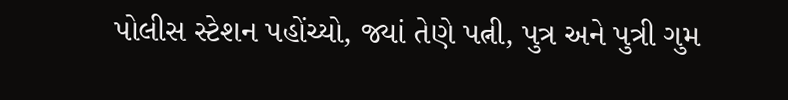પોલીસ સ્ટેશન પહોંચ્યો, જ્યાં તેણે પત્ની, પુત્ર અને પુત્રી ગુમ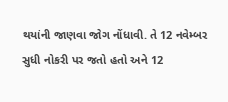થયાંની જાણવા જોગ નોંધાવી. તે 12 નવેમ્બર સુધી નોકરી પર જતો હતો અને 12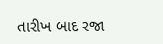તારીખ બાદ રજા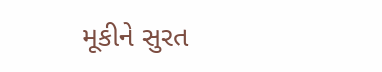મૂકીને સુરત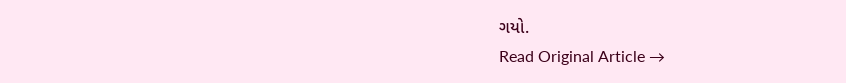ગયો.
Read Original Article →